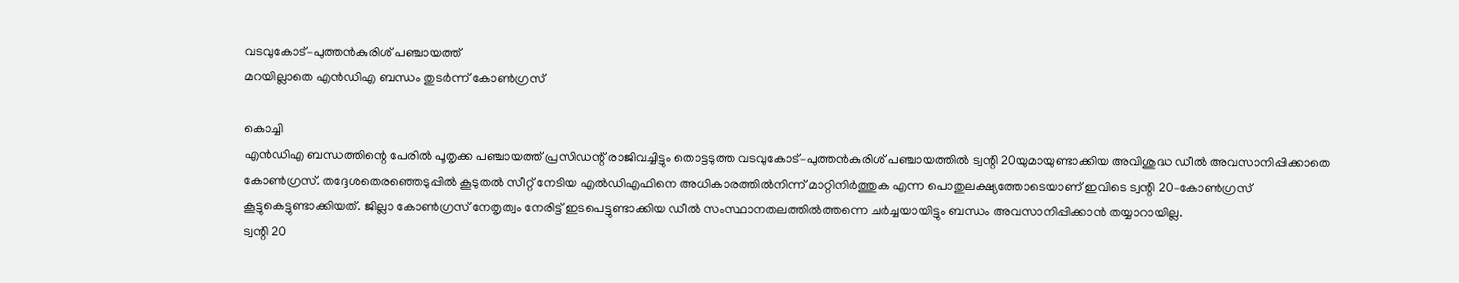വടവുകോട്–പുത്തൻകുരിശ് പഞ്ചായത്ത്
മറയില്ലാതെ എൻഡിഎ ബന്ധം തുടർന്ന് കോൺഗ്രസ്

കൊച്ചി
എൻഡിഎ ബന്ധത്തിന്റെ പേരിൽ പൂതൃക്ക പഞ്ചായത്ത് പ്രസിഡന്റ് രാജിവച്ചിട്ടും തൊട്ടടുത്ത വടവുകോട്–പുത്തൻകുരിശ് പഞ്ചായത്തിൽ ട്വന്റി 20യുമായുണ്ടാക്കിയ അവിശുദ്ധ ഡീൽ അവസാനിപ്പിക്കാതെ കോൺഗ്രസ്. തദ്ദേശതെരഞ്ഞെടുപ്പിൽ കൂടുതൽ സീറ്റ് നേടിയ എൽഡിഎഫിനെ അധികാരത്തിൽനിന്ന് മാറ്റിനിർത്തുക എന്ന പൊതുലക്ഷ്യത്തോടെയാണ് ഇവിടെ ട്വന്റി 20–കോൺഗ്രസ് കൂട്ടുകെട്ടുണ്ടാക്കിയത്. ജില്ലാ കോൺഗ്രസ് നേതൃത്വം നേരിട്ട് ഇടപെട്ടുണ്ടാക്കിയ ഡീൽ സംസ്ഥാനതലത്തിൽത്തന്നെ ചർച്ചയായിട്ടും ബന്ധം അവസാനിപ്പിക്കാൻ തയ്യാറായില്ല.
ട്വന്റി 20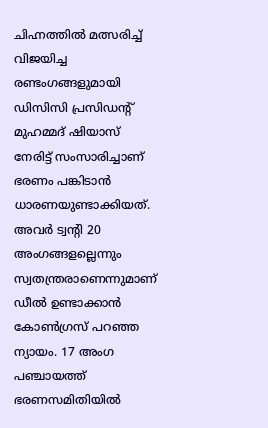ചിഹ്നത്തിൽ മത്സരിച്ച് വിജയിച്ച രണ്ടംഗങ്ങളുമായി ഡിസിസി പ്രസിഡന്റ് മുഹമ്മദ് ഷിയാസ് നേരിട്ട് സംസാരിച്ചാണ് ഭരണം പങ്കിടാൻ ധാരണയുണ്ടാക്കിയത്.
അവർ ട്വന്റി 20 അംഗങ്ങളല്ലെന്നും സ്വതന്ത്രരാണെന്നുമാണ് ഡീൽ ഉണ്ടാക്കാൻ കോൺഗ്രസ് പറഞ്ഞ ന്യായം. 17 അംഗ പഞ്ചായത്ത് ഭരണസമിതിയിൽ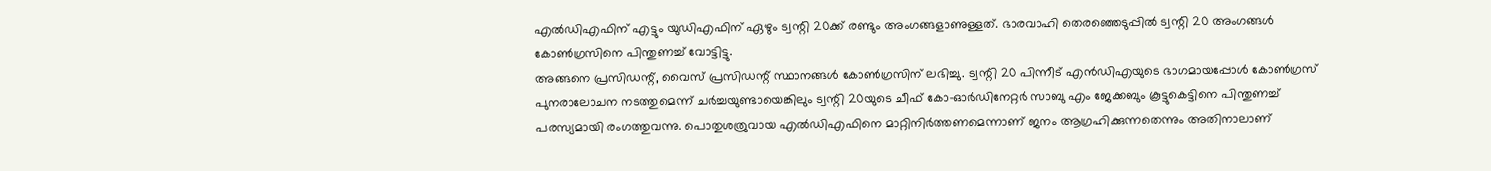എൽഡിഎഫിന് എട്ടും യുഡിഎഫിന് ഏഴും ട്വന്റി 20ക്ക് രണ്ടും അംഗങ്ങളാണുള്ളത്. ഭാരവാഹി തെരഞ്ഞെടുപ്പിൽ ട്വന്റി 20 അംഗങ്ങൾ കോൺഗ്രസിനെ പിന്തുണച്ച് വോട്ടിട്ടു.
അങ്ങനെ പ്രസിഡന്റ്, വൈസ് പ്രസിഡന്റ് സ്ഥാനങ്ങൾ കോൺഗ്രസിന് ലഭിച്ചു. ട്വന്റി 20 പിന്നീട് എൻഡിഎയുടെ ഭാഗമായപ്പോൾ കോൺഗ്രസ് പുനരാലോചന നടത്തുമെന്ന് ചർച്ചയുണ്ടായെങ്കിലും ട്വന്റി 20യുടെ ചീഫ് കോ–ഓർഡിനേറ്റർ സാബു എം ജേക്കബും കൂട്ടുകെട്ടിനെ പിന്തുണച്ച് പരസ്യമായി രംഗത്തുവന്നു. പൊതുശത്രുവായ എൽഡിഎഫിനെ മാറ്റിനിർത്തണമെന്നാണ് ജനം ആഗ്രഹിക്കുന്നതെന്നും അതിനാലാണ്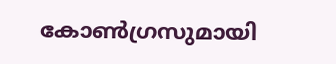കോൺഗ്രസുമായി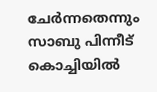ചേർന്നതെന്നും സാബു പിന്നീട് കൊച്ചിയിൽ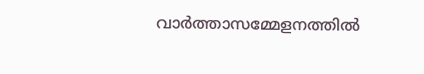വാർത്താസമ്മേളനത്തിൽ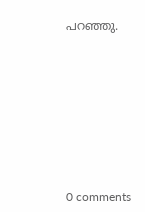പറഞ്ഞു.










0 comments